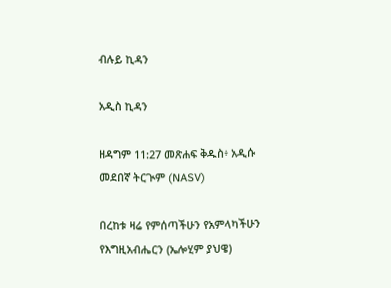ብሉይ ኪዳን

አዲስ ኪዳን

ዘዳግም 11:27 መጽሐፍ ቅዱስ፥ አዲሱ መደበኛ ትርጒም (NASV)

በረከቱ ዛሬ የምሰጣችሁን የአምላካችሁን የእግዚአብሔርን (ኤሎሂም ያህዌ)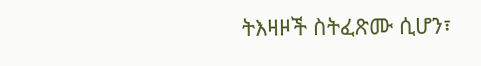ትእዛዞች ስትፈጽሙ ሲሆን፣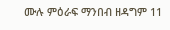ሙሉ ምዕራፍ ማንበብ ዘዳግም 11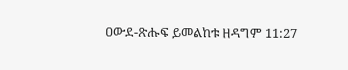ዐውደ-ጽሑፍ ይመልከቱ ዘዳግም 11:27